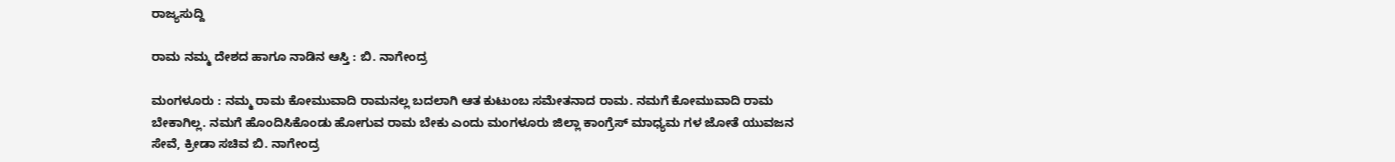ರಾಜ್ಯಸುದ್ದಿ

ರಾಮ ನಮ್ಮ ದೇಶದ ಹಾಗೂ ನಾಡಿನ ಆಸ್ತಿ : ಬಿ. ನಾಗೇಂದ್ರ

ಮಂಗಳೂರು : ನಮ್ಮ ರಾಮ ಕೋಮುವಾದಿ ರಾಮನಲ್ಲ ಬದಲಾಗಿ ಆತ ಕುಟುಂಬ ಸಮೇತನಾದ ರಾಮ. ನಮಗೆ ಕೋಮುವಾದಿ ರಾಮ ಬೇಕಾಗಿಲ್ಲ. ನಮಗೆ ಹೊಂದಿಸಿಕೊಂಡು ಹೋಗುವ ರಾಮ ಬೇಕು ಎಂದು ಮಂಗಳೂರು ಜಿಲ್ಲಾ ಕಾಂಗ್ರೆಸ್ ಮಾಧ್ಯಮ ಗಳ ಜೋತೆ ಯುವಜನ ಸೇವೆ, ಕ್ರೀಡಾ ಸಚಿವ ಬಿ. ನಾಗೇಂದ್ರ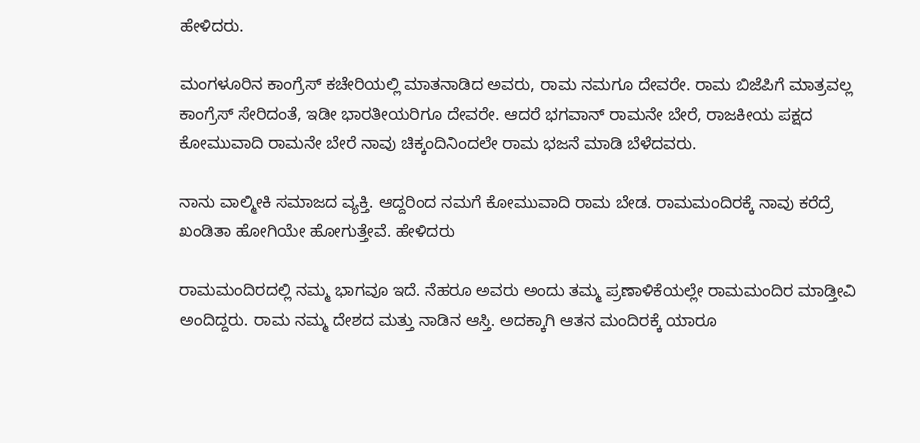ಹೇಳಿದರು.

ಮಂಗಳೂರಿನ ಕಾಂಗ್ರೆಸ್ ಕಚೇರಿಯಲ್ಲಿ ಮಾತನಾಡಿದ ಅವರು, ರಾಮ ನಮಗೂ ದೇವರೇ. ರಾಮ ಬಿಜೆಪಿಗೆ ಮಾತ್ರವಲ್ಲ ಕಾಂಗ್ರೆಸ್ ಸೇರಿದಂತೆ, ಇಡೀ ಭಾರತೀಯರಿಗೂ ದೇವರೇ. ಆದರೆ ಭಗವಾನ್ ರಾಮನೇ ಬೇರೆ, ರಾಜಕೀಯ ಪಕ್ಷದ ಕೋಮುವಾದಿ ರಾಮನೇ ಬೇರೆ ನಾವು ಚಿಕ್ಕಂದಿನಿಂದಲೇ ರಾಮ ಭಜನೆ ಮಾಡಿ ಬೆಳೆದವರು.

ನಾನು ವಾಲ್ಮೀಕಿ ಸಮಾಜದ ವ್ಯಕ್ತಿ. ಆದ್ದರಿಂದ ನಮಗೆ ಕೋಮುವಾದಿ ರಾಮ ಬೇಡ. ರಾಮಮಂದಿರಕ್ಕೆ ನಾವು ಕರೆದ್ರೆ ಖಂಡಿತಾ ಹೋಗಿಯೇ ಹೋಗುತ್ತೇವೆ. ಹೇಳಿದರು

ರಾಮಮಂದಿರದಲ್ಲಿ ನಮ್ಮ ಭಾಗವೂ ಇದೆ. ನೆಹರೂ ಅವರು ಅಂದು ತಮ್ಮ ಪ್ರಣಾಳಿಕೆಯಲ್ಲೇ ರಾಮಮಂದಿರ ಮಾಡ್ತೀವಿ ಅಂದಿದ್ದರು. ರಾಮ ನಮ್ಮ ದೇಶದ ಮತ್ತು ನಾಡಿನ ಆಸ್ತಿ. ಅದಕ್ಕಾಗಿ ಆತನ ಮಂದಿರಕ್ಕೆ ಯಾರೂ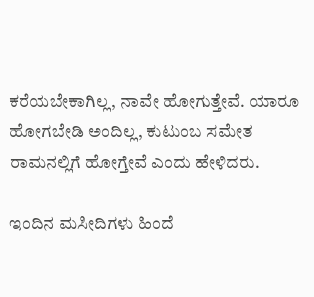ಕರೆಯಬೇಕಾಗಿಲ್ಲ, ನಾವೇ ಹೋಗುತ್ತೇವೆ. ಯಾರೂ ಹೋಗಬೇಡಿ ಅಂದಿಲ್ಲ, ಕುಟುಂಬ ಸಮೇತ ರಾಮನಲ್ಲಿಗೆ ಹೋಗ್ತೇವೆ ಎಂದು ಹೇಳಿದರು.

ಇಂದಿನ ಮಸೀದಿಗಳು ಹಿಂದೆ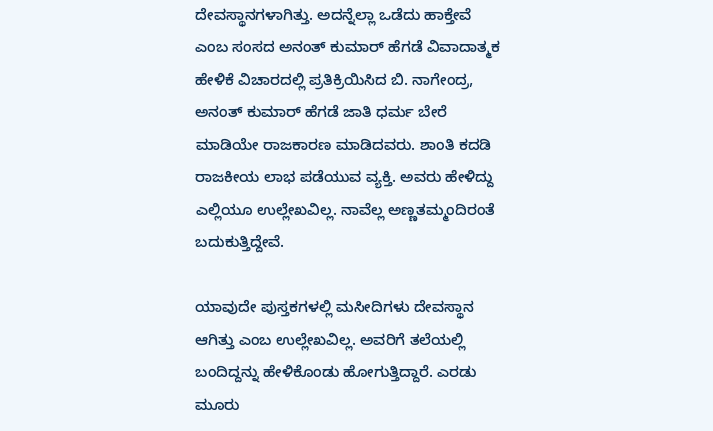ದೇವಸ್ಥಾನಗಳಾಗಿತ್ತು. ಅದನ್ನೆಲ್ಲಾ ಒಡೆದು ಹಾಕ್ತೇವೆ ಎಂಬ ಸಂಸದ ಅನಂತ್ ಕುಮಾರ್ ಹೆಗಡೆ ವಿವಾದಾತ್ಮಕ ಹೇಳಿಕೆ ವಿಚಾರದಲ್ಲಿ ಪ್ರತಿಕ್ರಿಯಿಸಿದ ಬಿ. ನಾಗೇಂದ್ರ, ಅನಂತ್ ಕುಮಾರ್ ಹೆಗಡೆ ಜಾತಿ ಧರ್ಮ ಬೇರೆ ಮಾಡಿಯೇ ರಾಜಕಾರಣ ಮಾಡಿದವರು. ಶಾಂತಿ ಕದಡಿ ರಾಜಕೀಯ ಲಾಭ ಪಡೆಯುವ ವ್ಯಕ್ತಿ. ಅವರು ಹೇಳಿದ್ದು ಎಲ್ಲಿಯೂ ಉಲ್ಲೇಖವಿಲ್ಲ. ನಾವೆಲ್ಲ ಅಣ್ಣತಮ್ಮಂದಿರಂತೆ ಬದುಕುತ್ತಿದ್ದೇವೆ.

ಯಾವುದೇ ಪುಸ್ತಕಗಳಲ್ಲಿ ಮಸೀದಿಗಳು ದೇವಸ್ಥಾನ ಆಗಿತ್ತು‌ ಎಂಬ ಉಲ್ಲೇಖವಿಲ್ಲ. ಅವರಿಗೆ ತಲೆಯಲ್ಲಿ ಬಂದಿದ್ದನ್ನು ಹೇಳಿಕೊಂಡು ಹೋಗುತ್ತಿದ್ದಾರೆ. ಎರಡು ಮೂರು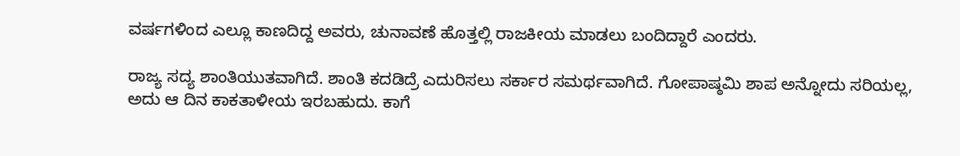ವರ್ಷಗಳಿಂದ ಎಲ್ಲೂ ಕಾಣದಿದ್ದ ಅವರು, ಚುನಾವಣೆ ಹೊತ್ತಲ್ಲಿ ರಾಜಕೀಯ ಮಾಡಲು ಬಂದಿದ್ದಾರೆ ಎಂದರು.

ರಾಜ್ಯ ಸದ್ಯ ಶಾಂತಿಯುತವಾಗಿದೆ. ಶಾಂತಿ ಕದಡಿದ್ರೆ ಎದುರಿಸಲು ಸರ್ಕಾರ ಸಮರ್ಥವಾಗಿದೆ. ಗೋಪಾಷ್ಠಮಿ ಶಾಪ ಅನ್ನೋದು ಸರಿಯಲ್ಲ, ಅದು ಆ ದಿನ ಕಾಕತಾಳೀಯ ಇರಬಹುದು. ಕಾಗೆ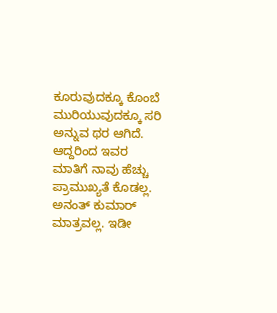ಕೂರುವುದಕ್ಕೂ ಕೊಂಬೆ ಮುರಿಯುವುದಕ್ಕೂ ಸರಿ ಅನ್ನುವ ಥರ ಆಗಿದೆ‌. ಆದ್ದರಿಂದ ಇವರ ಮಾತಿಗೆ ನಾವು ಹೆಚ್ಚು ಪ್ರಾಮುಖ್ಯತೆ ಕೊಡಲ್ಲ. ಅನಂತ್ ಕುಮಾರ್ ಮಾತ್ರವಲ್ಲ. ಇಡೀ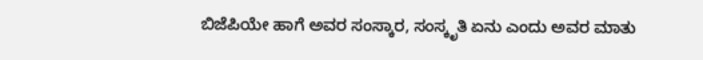ಬಿಜೆಪಿಯೇ ಹಾಗೆ ಅವರ ಸಂಸ್ಕಾರ, ಸಂಸ್ಕೃತಿ ಏನು ಎಂದು ಅವರ ಮಾತು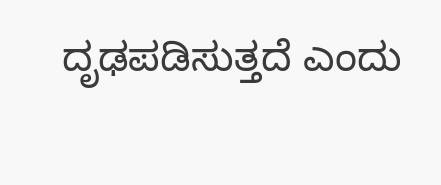ದೃಢಪಡಿಸುತ್ತದೆ ಎಂದು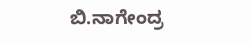ಬಿ.ನಾಗೇಂದ್ರ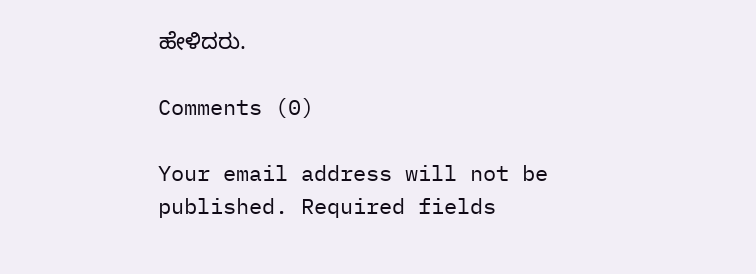ಹೇಳಿದರು.

Comments (0)

Your email address will not be published. Required fields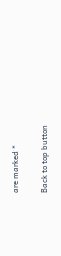are marked *

Back to top button